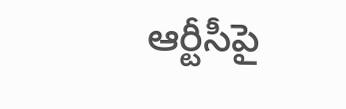ఆర్టీసీపై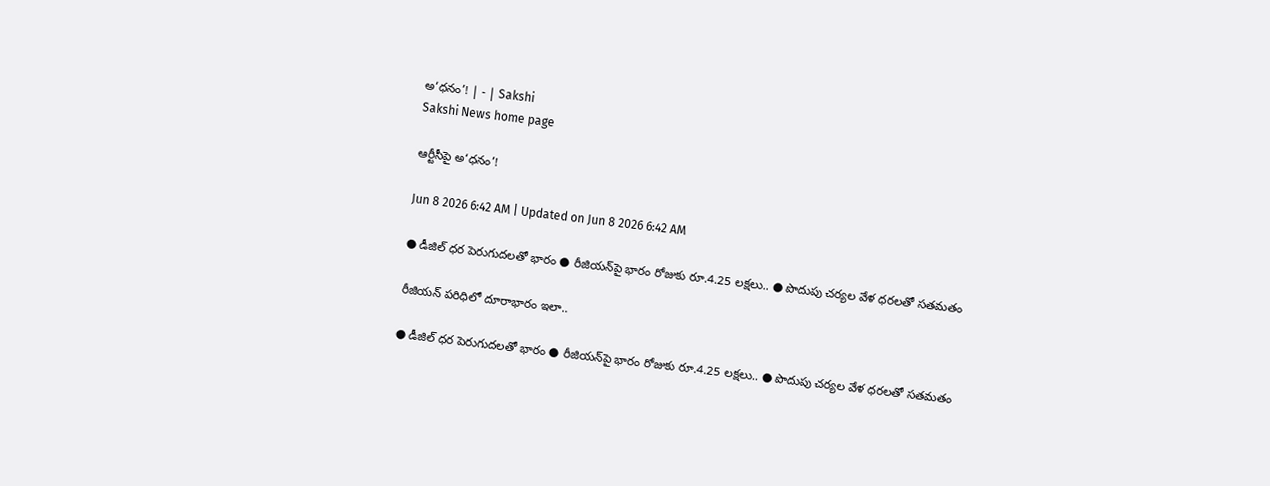అ‘ధనం’! | - | Sakshi
Sakshi News home page

ఆర్టీసీపై అ‘ధనం’!

Jun 8 2026 6:42 AM | Updated on Jun 8 2026 6:42 AM

● డీజిల్‌ ధర పెరుగుదలతో భారం ● రీజియన్‌పై భారం రోజుకు రూ.4.25 లక్షలు.. ● పొదుపు చర్యల వేళ ధరలతో సతమతం

రీజియన్‌ పరిధిలో దూరాభారం ఇలా..

● డీజిల్‌ ధర పెరుగుదలతో భారం ● రీజియన్‌పై భారం రోజుకు రూ.4.25 లక్షలు.. ● పొదుపు చర్యల వేళ ధరలతో సతమతం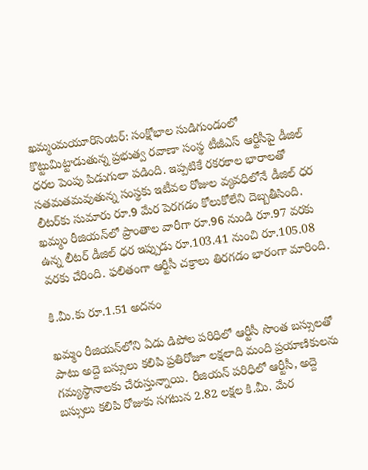ఖమ్మంమయూరిసెంటర్‌: సంక్షోభాల సుడిగుండంలో కొట్టుమిట్టాడుతున్న ప్రభుత్వ రవాణా సంస్థ టీజీఎస్‌ ఆర్టీసీపై డీజిల్‌ ధరల పెంపు పిడుగులా పడింది. ఇప్పటికే రకరకాల భారాలతో సతమతమవుతున్న సంస్థకు ఇటీవల రోజుల వ్యవధిలోనే డీజిల్‌ ధర లీటర్‌కు సుమారు రూ.9 మేర పెరగడం కోలుకోలేని దెబ్బతీసింది. ఖమ్మం రీజియన్‌లో ప్రాంతాల వారీగా రూ.96 నుండి రూ.97 వరకు ఉన్న లీటర్‌ డీజిల్‌ ధర ఇప్పుడు రూ.103.41 నుంచి రూ.105.08 వరకు చేరింది. ఫలితంగా ఆర్టీసీ చక్రాలు తిరగడం భారంగా మారింది.

కి.మీ.కు రూ.1.51 అదనం

ఖమ్మం రీజియన్‌లోని ఏడు డిపోల పరిధిలో ఆర్టీసీ సొంత బస్సులతో పాటు అద్దె బస్సులు కలిపి ప్రతిరోజూ లక్షలాది మంది ప్రయాణికులను గమ్యస్థానాలకు చేరుస్తున్నాయి. రీజియన్‌ పరిధిలో ఆర్టీసీ, అద్దె బస్సులు కలిపి రోజుకు సగటున 2.82 లక్షల కి.మీ. మేర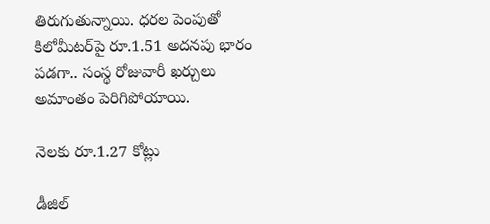తిరుగుతున్నాయి. ధరల పెంపుతో కిలోమీటర్‌పై రూ.1.51 అదనపు భారం పడగా.. సంస్థ రోజువారీ ఖర్చులు అమాంతం పెరిగిపోయాయి.

నెలకు రూ.1.27 కోట్లు

డీజిల్‌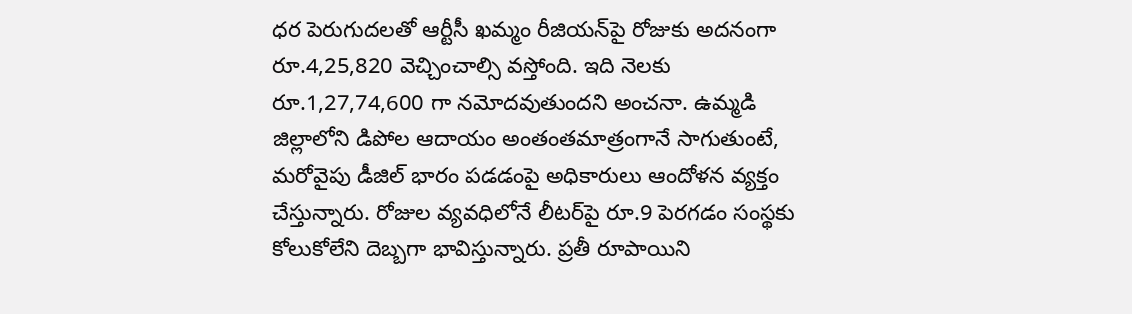ధర పెరుగుదలతో ఆర్టీసీ ఖమ్మం రీజియన్‌పై రోజుకు అదనంగా రూ.4,25,820 వెచ్చించాల్సి వస్తోంది. ఇది నెలకు రూ.1,27,74,600 గా నమోదవుతుందని అంచనా. ఉమ్మడి జిల్లాలోని డిపోల ఆదాయం అంతంతమాత్రంగానే సాగుతుంటే, మరోవైపు డీజిల్‌ భారం పడడంపై అధికారులు ఆందోళన వ్యక్తం చేస్తున్నారు. రోజుల వ్యవధిలోనే లీటర్‌పై రూ.9 పెరగడం సంస్థకు కోలుకోలేని దెబ్బగా భావిస్తున్నారు. ప్రతీ రూపాయిని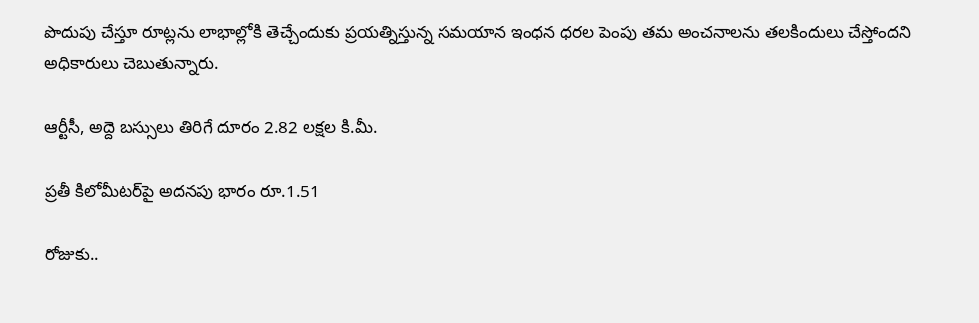పొదుపు చేస్తూ రూట్లను లాభాల్లోకి తెచ్చేందుకు ప్రయత్నిస్తున్న సమయాన ఇంధన ధరల పెంపు తమ అంచనాలను తలకిందులు చేస్తోందని అధికారులు చెబుతున్నారు.

ఆర్టీసీ, అద్దె బస్సులు తిరిగే దూరం 2.82 లక్షల కి.మీ.

ప్రతీ కిలోమీటర్‌పై అదనపు భారం రూ.1.51

రోజుకు..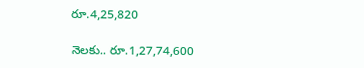రూ.4,25,820

నెలకు.. రూ.1,27,74,600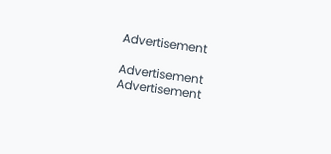Advertisement

Advertisement
Advertisement